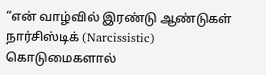“என் வாழ்வில் இரண்டு ஆண்டுகள் நார்சிஸ்டிக் (Narcissistic) கொடுமைகளால்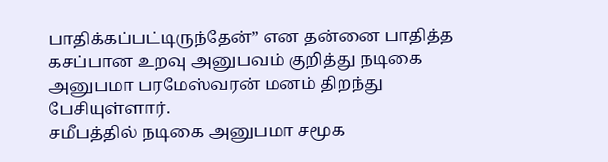பாதிக்கப்பட்டிருந்தேன்” என தன்னை பாதித்த கசப்பான உறவு அனுபவம் குறித்து நடிகை அனுபமா பரமேஸ்வரன் மனம் திறந்து பேசியுள்ளார்.
சமீபத்தில் நடிகை அனுபமா சமூக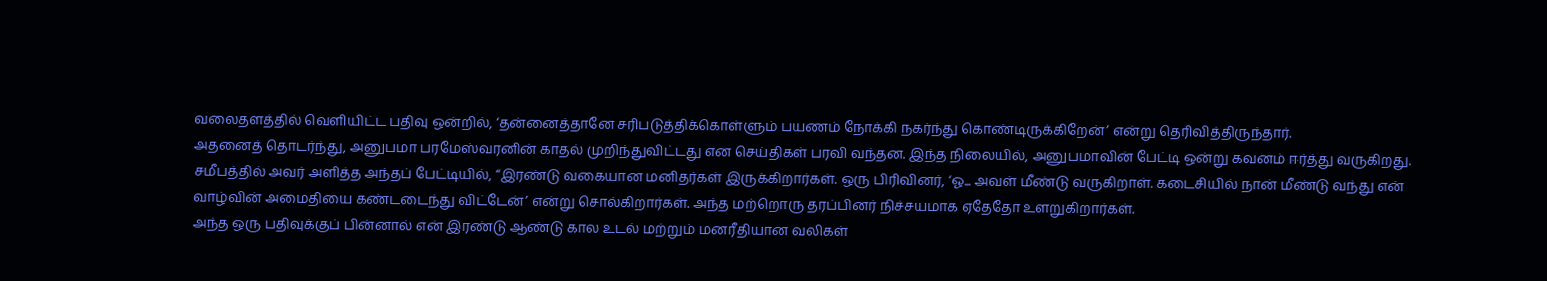வலைதளத்தில் வெளியிட்ட பதிவு ஒன்றில், ‘தன்னைத்தானே சரிபடுத்திக்கொள்ளும் பயணம் நோக்கி நகர்ந்து கொண்டிருக்கிறேன்’ என்று தெரிவித்திருந்தார்.
அதனைத் தொடர்ந்து, அனுபமா பரமேஸ்வரனின் காதல் முறிந்துவிட்டது என செய்திகள் பரவி வந்தன. இந்த நிலையில், அனுபமாவின் பேட்டி ஒன்று கவனம் ஈர்த்து வருகிறது.
சமீபத்தில் அவர் அளித்த அந்தப் பேட்டியில், “இரண்டு வகையான மனிதர்கள் இருக்கிறார்கள். ஒரு பிரிவினர், ‘ஓ... அவள் மீண்டு வருகிறாள். கடைசியில் நான் மீண்டு வந்து என் வாழ்வின் அமைதியை கண்டடைந்து விட்டேன்’ என்று சொல்கிறார்கள். அந்த மற்றொரு தரப்பினர் நிச்சயமாக ஏதேதோ உளறுகிறார்கள்.
அந்த ஒரு பதிவுக்குப் பின்னால் என் இரண்டு ஆண்டு கால உடல் மற்றும் மனரீதியான வலிகள்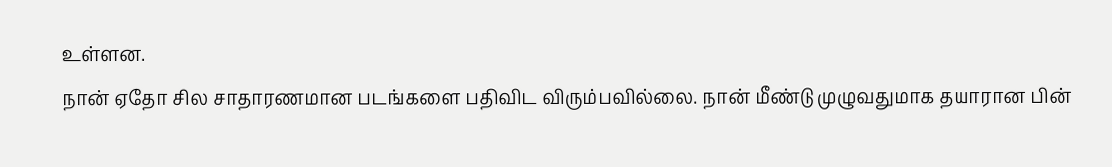உள்ளன.
நான் ஏதோ சில சாதாரணமான படங்களை பதிவிட விரும்பவில்லை. நான் மீண்டு முழுவதுமாக தயாரான பின்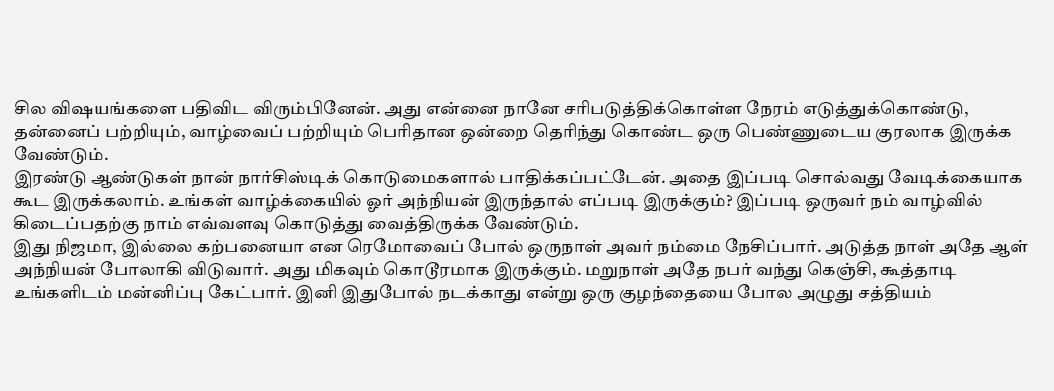சில விஷயங்களை பதிவிட விரும்பினேன். அது என்னை நானே சரிபடுத்திக்கொள்ள நேரம் எடுத்துக்கொண்டு, தன்னைப் பற்றியும், வாழ்வைப் பற்றியும் பெரிதான ஒன்றை தெரிந்து கொண்ட ஒரு பெண்ணுடைய குரலாக இருக்க வேண்டும்.
இரண்டு ஆண்டுகள் நான் நார்சிஸ்டிக் கொடுமைகளால் பாதிக்கப்பட்டேன். அதை இப்படி சொல்வது வேடிக்கையாக கூட இருக்கலாம். உங்கள் வாழ்க்கையில் ஓர் அந்நியன் இருந்தால் எப்படி இருக்கும்? இப்படி ஒருவர் நம் வாழ்வில் கிடைப்பதற்கு நாம் எவ்வளவு கொடுத்து வைத்திருக்க வேண்டும்.
இது நிஜமா, இல்லை கற்பனையா என ரெமோவைப் போல் ஒருநாள் அவர் நம்மை நேசிப்பார். அடுத்த நாள் அதே ஆள் அந்நியன் போலாகி விடுவார். அது மிகவும் கொடூரமாக இருக்கும். மறுநாள் அதே நபர் வந்து கெஞ்சி, கூத்தாடி உங்களிடம் மன்னிப்பு கேட்பார். இனி இதுபோல் நடக்காது என்று ஒரு குழந்தையை போல அழுது சத்தியம்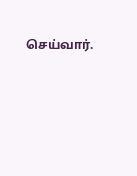செய்வார்.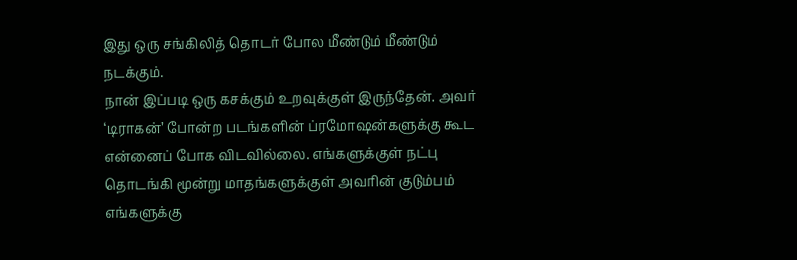இது ஒரு சங்கிலித் தொடர் போல மீண்டும் மீண்டும் நடக்கும்.
நான் இப்படி ஒரு கசக்கும் உறவுக்குள் இருந்தேன். அவர் ‘டிராகன்’ போன்ற படங்களின் ப்ரமோஷன்களுக்கு கூட என்னைப் போக விடவில்லை. எங்களுக்குள் நட்பு தொடங்கி மூன்று மாதங்களுக்குள் அவரின் குடும்பம் எங்களுக்கு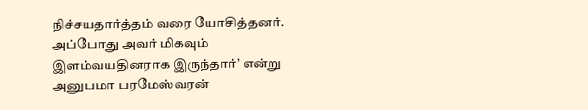நிச்சயதார்த்தம் வரை யோசித்தனர். அப்போது அவர் மிகவும் இளம்வயதினராக இருந்தார்’ என்று அனுபமா பரமேஸ்வரன்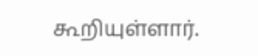கூறியுள்ளார்.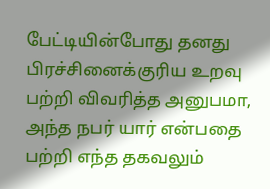பேட்டியின்போது தனது பிரச்சினைக்குரிய உறவு பற்றி விவரித்த அனுபமா, அந்த நபர் யார் என்பதை பற்றி எந்த தகவலும்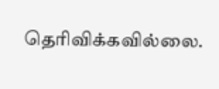தெரிவிக்கவில்லை.